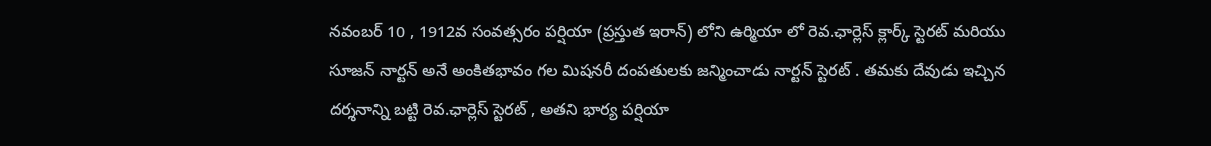నవంబర్ 10 , 1912వ సంవత్సరం పర్షియా (ప్రస్తుత ఇరాన్) లోని ఉర్మియా లో రెవ.ఛార్లెస్ క్లార్క్ స్టెరట్ మరియు సూజన్ నార్టన్ అనే అంకితభావం గల మిషనరీ దంపతులకు జన్మించాడు నార్టన్ స్టెరట్ . తమకు దేవుడు ఇచ్చిన దర్శనాన్ని బట్టి రెవ.ఛార్లెస్ స్టెరట్ , అతని భార్య పర్షియా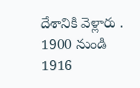దేశానికి వెళ్లారు . 1900 నుండి 1916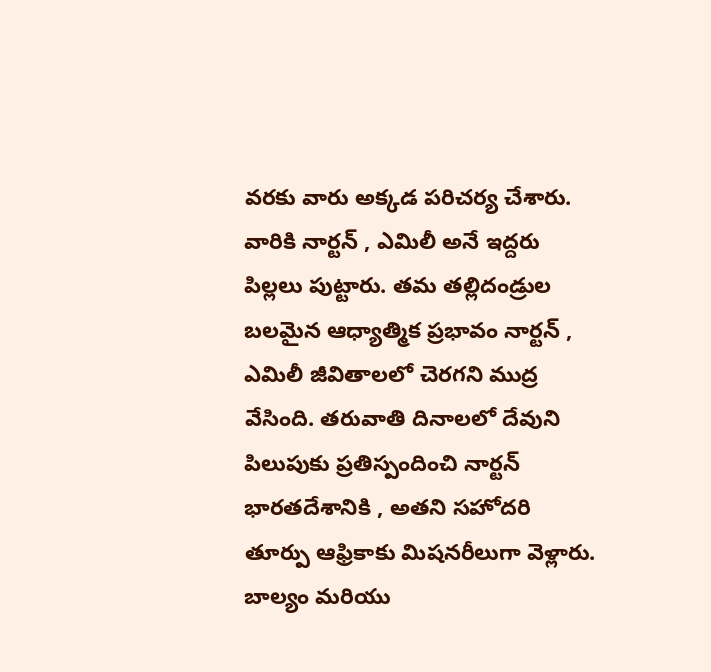వరకు వారు అక్కడ పరిచర్య చేశారు. వారికి నార్టన్ , ఎమిలీ అనే ఇద్దరు పిల్లలు పుట్టారు. తమ తల్లిదండ్రుల బలమైన ఆధ్యాత్మిక ప్రభావం నార్టన్ , ఎమిలీ జీవితాలలో చెరగని ముద్ర వేసింది. తరువాతి దినాలలో దేవుని పిలుపుకు ప్రతిస్పందించి నార్టన్ భారతదేశానికి , అతని సహోదరి తూర్పు ఆఫ్రికాకు మిషనరీలుగా వెళ్లారు.
బాల్యం మరియు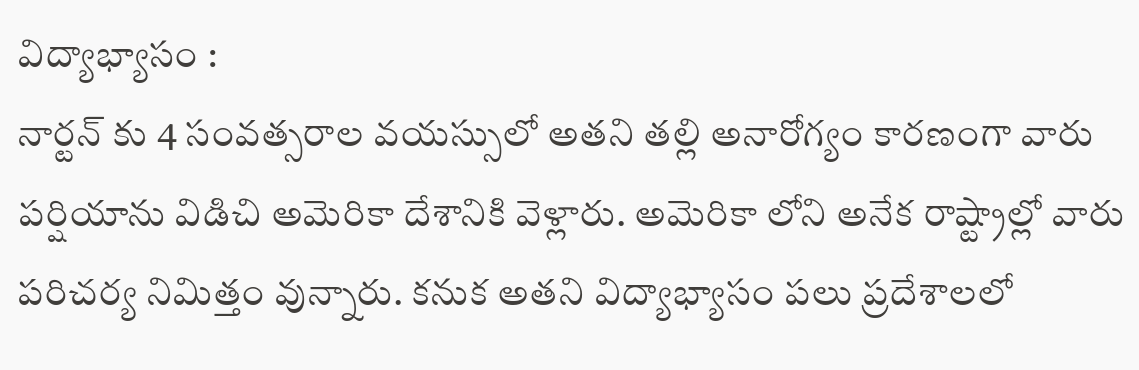విద్యాభ్యాసం :
నార్టన్ కు 4 సంవత్సరాల వయస్సులో అతని తల్లి అనారోగ్యం కారణంగా వారు పర్షియాను విడిచి అమెరికా దేశానికి వెళ్లారు. అమెరికా లోని అనేక రాష్ట్రాల్లో వారు పరిచర్య నిమిత్తం వున్నారు. కనుక అతని విద్యాభ్యాసం పలు ప్రదేశాలలో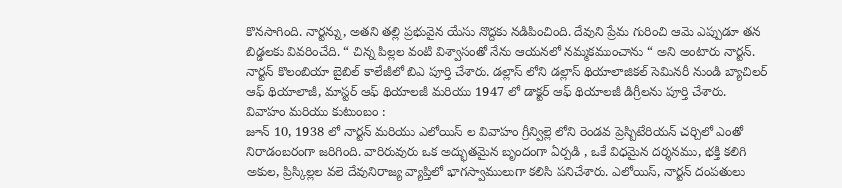కొనసాగింది. నార్టన్ను, అతని తల్లి ప్రభువైన యేసు నొద్దకు నడిపించింది. దేవుని ప్రేమ గురించి ఆమె ఎప్పుడూ తన బిడ్డలకు వివరించేది. “ చిన్న పిల్లల వంటి విశ్వాసంతో నేను ఆయనలో నమ్మకముంచాను “ అని అంటారు నార్టన్. నార్టన్ కొలంబియా బైబిల్ కాలేజీలో బిఎ పూర్తి చేశారు. డల్లాస్ లోని డల్లాస్ థియాలాజికల్ సెమినరీ నుండి బ్యాచిలర్ ఆఫ్ థియాలాజీ, మాస్టర్ ఆఫ్ థియాలజీ మరియు 1947 లో డాక్టర్ ఆఫ్ థియాలజీ డిగ్రీలను పూర్తి చేశారు.
వివాహం మరియు కుటుంబం :
జూన్ 10, 1938 లో నార్టన్ మరియు ఎలోయిస్ ల వివాహం గ్రీన్విల్లె లోని రెండవ ప్రెస్బిటేరియన్ చర్చిలో ఎంతో నిరాడంబరంగా జరిగింది. వారిరువురు ఒక అద్భుతమైన బృందంగా ఏర్పడి , ఒకే విధమైన దర్శనము, భక్తి కలిగి అకుల, ప్రిస్కిల్లల వలె దేవునిరాజ్య వ్యాప్తిలో భాగస్వాములుగా కలిసి పనిచేశారు. ఎలోయిస్, నార్టన్ దంపతులు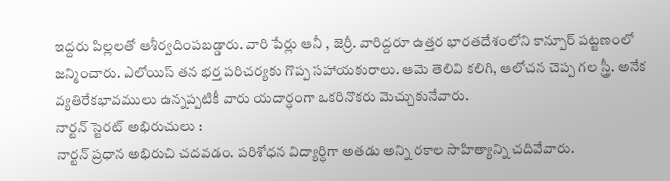ఇద్దరు పిల్లలతో ఆశీర్వదింపబడ్డారు. వారి పేర్లు ఆనీ , జెర్రీ. వారిద్దరూ ఉత్తర భారతదేశంలోని కాన్పూర్ పట్టణంలో జన్మించారు. ఎలోయిస్ తన భర్త పరిచర్యకు గొప్ప సహాయకురాలు. ఆమె తెలివి కలిగి, ఆలోచన చెప్ప గల స్త్రీ. అనేక వ్యతిరేకభావములు ఉన్నప్పటికీ వారు యదార్ధంగా ఒకరినొకరు మెచ్చుకునేవారు.
నార్టన్ స్టెరట్ అభిరుచులు :
నార్టన్ ప్రధాన అభిరుచి చదవడం. పరిశోధన విద్యార్ధిగా అతడు అన్ని రకాల సాహిత్యాన్ని చదివేవారు.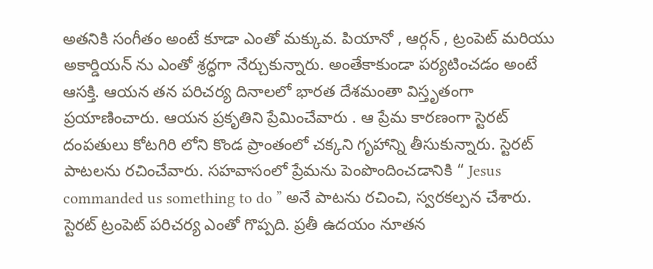అతనికి సంగీతం అంటే కూడా ఎంతో మక్కువ. పియానో , ఆర్గన్ , ట్రంపెట్ మరియు అకార్డియన్ ను ఎంతో శ్రద్ధగా నేర్చుకున్నారు. అంతేకాకుండా పర్యటించడం అంటే ఆసక్తి. ఆయన తన పరిచర్య దినాలలో భారత దేశమంతా విస్తృతంగా ప్రయాణించారు. ఆయన ప్రకృతిని ప్రేమించేవారు . ఆ ప్రేమ కారణంగా స్టెరట్ దంపతులు కోటగిరి లోని కొండ ప్రాంతంలో చక్కని గృహాన్ని తీసుకున్నారు. స్టెరట్ పాటలను రచించేవారు. సహవాసంలో ప్రేమను పెంపొందించడానికి “ Jesus commanded us something to do ” అనే పాటను రచించి, స్వరకల్పన చేశారు. స్టెరట్ ట్రంపెట్ పరిచర్య ఎంతో గొప్పది. ప్రతీ ఉదయం నూతన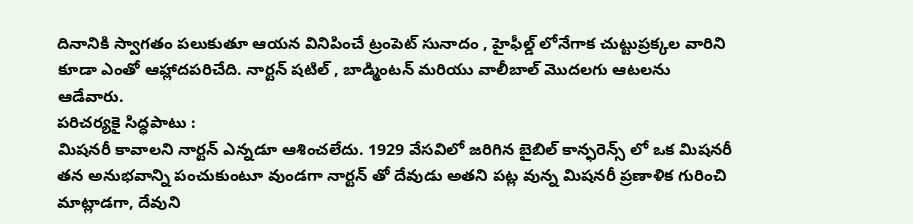దినానికి స్వాగతం పలుకుతూ ఆయన వినిపించే ట్రంపెట్ సునాదం , హైఫీల్డ్ లోనేగాక చుట్టుప్రక్కల వారిని కూడా ఎంతో ఆహ్లాదపరిచేది. నార్టన్ షటిల్ , బాడ్మింటన్ మరియు వాలీబాల్ మొదలగు ఆటలను ఆడేవారు.
పరిచర్యకై సిద్ధపాటు :
మిషనరీ కావాలని నార్టన్ ఎన్నడూ ఆశించలేదు. 1929 వేసవిలో జరిగిన బైబిల్ కాన్ఫరెన్స్ లో ఒక మిషనరీ తన అనుభవాన్ని పంచుకుంటూ వుండగా నార్టన్ తో దేవుడు అతని పట్ల వున్న మిషనరీ ప్రణాళిక గురించి మాట్లాడగా, దేవుని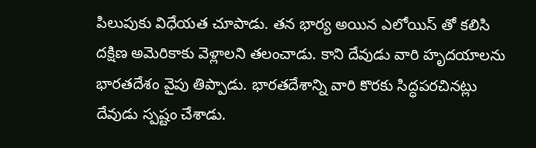పిలుపుకు విధేయత చూపాడు. తన భార్య అయిన ఎలోయిస్ తో కలిసి దక్షిణ అమెరికాకు వెళ్లాలని తలంచాడు. కాని దేవుడు వారి హృదయాలను భారతదేశం వైపు తిప్పాడు. భారతదేశాన్ని వారి కొరకు సిద్ధపరచినట్లు దేవుడు స్పష్టం చేశాడు.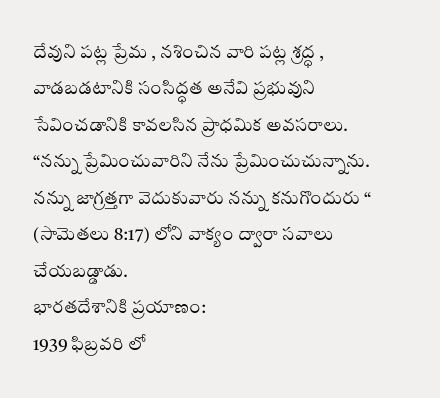దేవుని పట్ల ప్రేమ , నశించిన వారి పట్ల శ్రద్ధ , వాడబడటానికి సంసిద్ధత అనేవి ప్రభువుని సేవించడానికి కావలసిన ప్రాధమిక అవసరాలు. “నన్ను ప్రేమించువారిని నేను ప్రేమించుచున్నాను. నన్ను జాగ్రత్తగా వెదుకువారు నన్ను కనుగొందురు “ (సామెతలు 8:17) లోని వాక్యం ద్వారా సవాలు చేయబడ్డాడు.
భారతదేశానికి ప్రయాణం:
1939 ఫిబ్రవరి లో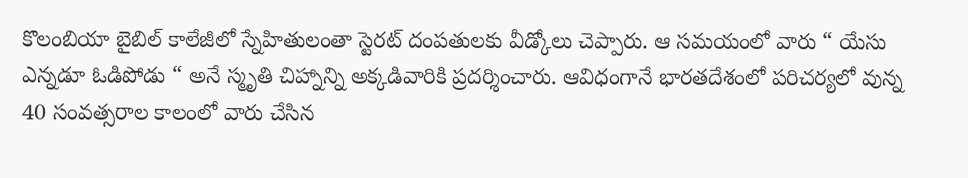కొలంబియా బైబిల్ కాలేజీలో స్నేహితులంతా స్టెరట్ దంపతులకు వీడ్కోలు చెప్పారు. ఆ సమయంలో వారు “ యేసు ఎన్నడూ ఓడిపోడు “ అనే స్మృతి చిహ్నాన్ని అక్కడివారికి ప్రదర్శించారు. ఆవిధంగానే భారతదేశంలో పరిచర్యలో వున్న 40 సంవత్సరాల కాలంలో వారు చేసిన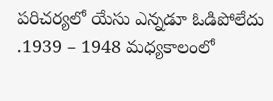పరిచర్యలో యేసు ఎన్నడూ ఓడిపోలేదు .1939 – 1948 మధ్యకాలంలో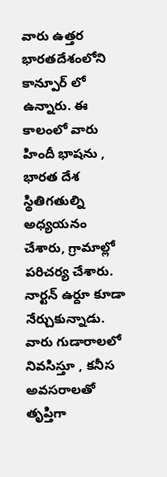వారు ఉత్తర భారతదేశంలోని కాన్పూర్ లో ఉన్నారు. ఈ కాలంలో వారు హిందీ భాషను , భారత దేశ స్థితిగతుల్ని అధ్యయనం చేశారు, గ్రామాల్లో పరిచర్య చేశారు. నార్టన్ ఉర్దూ కూడా నేర్చుకున్నాడు. వారు గుడారాలలో నివసిస్తూ , కనీస అవసరాలతో తృప్తిగా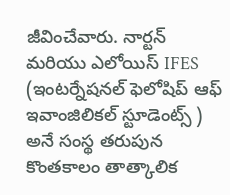జీవించేవారు. నార్టన్ మరియు ఎలోయిస్ IFES (ఇంటర్నేషనల్ ఫెలోషిప్ ఆఫ్ ఇవాంజిలికల్ స్టూడెంట్స్ ) అనే సంస్థ తరుపున కొంతకాలం తాత్కాలిక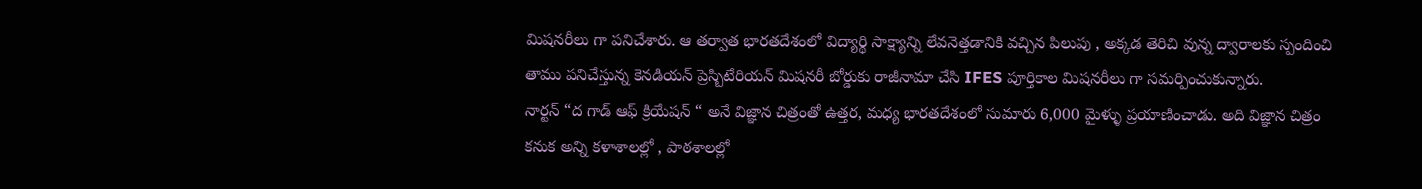మిషనరీలు గా పనిచేశారు. ఆ తర్వాత భారతదేశంలో విద్యార్థి సాక్ష్యాన్ని లేవనెత్తడానికి వచ్చిన పిలుపు , అక్కడ తెరిచి వున్న ద్వారాలకు స్పందించి తాము పనిచేస్తున్న కెనడియన్ ప్రెస్బిటేరియన్ మిషనరీ బోర్డుకు రాజీనామా చేసి IFES పూర్తికాల మిషనరీలు గా సమర్పించుకున్నారు.
నార్టన్ “ద గాడ్ ఆఫ్ క్రియేషన్ “ అనే విజ్ఞాన చిత్రంతో ఉత్తర, మధ్య భారతదేశంలో సుమారు 6,000 మైళ్ళు ప్రయాణించాడు. అది విజ్ఞాన చిత్రం కనుక అన్ని కళాశాలల్లో , పాఠశాలల్లో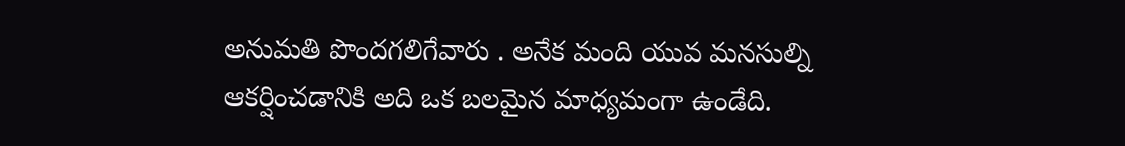అనుమతి పొందగలిగేవారు . అనేక మంది యువ మనసుల్ని ఆకర్షించడానికి అది ఒక బలమైన మాధ్యమంగా ఉండేది.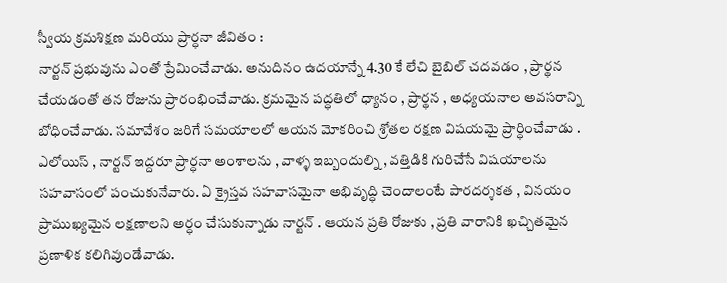స్వీయ క్రమశిక్షణ మరియు ప్రార్ధనా జీవితం :
నార్టన్ ప్రభువును ఎంతో ప్రేమించేవాడు. అనుదినం ఉదయాన్నే 4.30 కే లేచి బైబిల్ చదవడం , ప్రార్థన చేయడంతో తన రోజును ప్రారంభించేవాడు. క్రమమైన పద్ధతిలో ధ్యానం , ప్రార్థన , అధ్యయనాల అవసరాన్ని బోధించేవాడు. సమావేశం జరిగే సమయాలలో ఆయన మోకరించి శ్రోతల రక్షణ విషయమై ప్రార్ధించేవాడు . ఎలోయిస్ , నార్టన్ ఇద్దరూ ప్రార్ధనా అంశాలను , వాళ్ళ ఇబ్బందుల్ని , వత్తిడికి గురిచేసే విషయాలను సహవాసంలో పంచుకునేవారు. ఏ క్రైస్తవ సహవాసమైనా అభివృద్ధి చెందాలంటే పారదర్శకత , వినయం ప్రాముఖ్యమైన లక్షణాలని అర్ధం చేసుకున్నాడు నార్టన్ . ఆయన ప్రతి రోజుకు , ప్రతి వారానికి ఖచ్చితమైన ప్రణాళిక కలిగివుండేవాడు.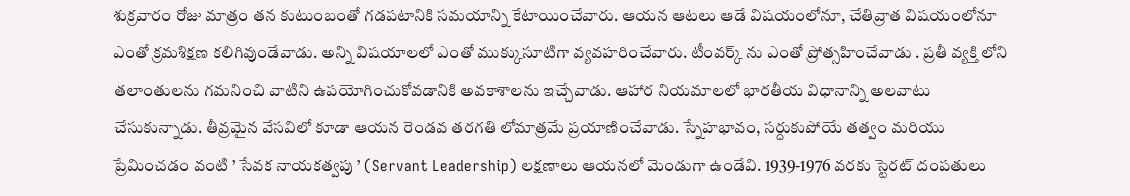శుక్రవారం రోజు మాత్రం తన కుటుంబంతో గడపటానికి సమయాన్ని కేటాయించేవారు. ఆయన ఆటలు ఆడే విషయంలోనూ, చేతివ్రాత విషయంలోనూ ఎంతో క్రమశిక్షణ కలిగివుండేవాడు. అన్ని విషయాలలో ఎంతో ముక్కుసూటిగా వ్యవహరించేవారు. టీంవర్క్ ను ఎంతో ప్రోత్సహించేవాడు . ప్రతీ వ్యక్తి లోని తలాంతులను గమనించి వాటిని ఉపయోగించుకోవడానికి అవకాశాలను ఇచ్చేవాడు. ఆహార నియమాలలో భారతీయ విధానాన్ని అలవాటు చేసుకున్నాడు. తీవ్రమైన వేసవిలో కూడా ఆయన రెండవ తరగతి లోమాత్రమే ప్రయాణించేవాడు. స్నేహభావం, సర్దుకుపోయే తత్వం మరియు ప్రేమించడం వంటి ’ సేవక నాయకత్వపు ’ (Servant Leadership) లక్షణాలు ఆయనలో మెండుగా ఉండేవి. 1939-1976 వరకు స్టెరట్ దంపతులు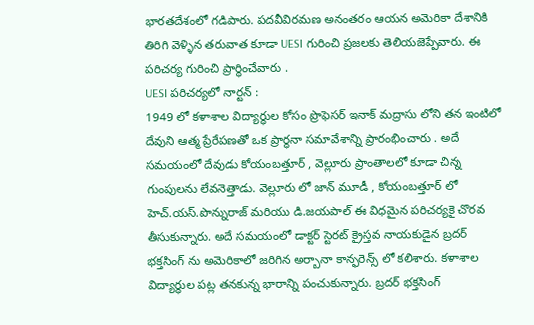భారతదేశంలో గడిపారు. పదవీవిరమణ అనంతరం ఆయన అమెరికా దేశానికి తిరిగి వెళ్ళిన తరువాత కూడా UESI గురించి ప్రజలకు తెలియజెప్పేవారు. ఈ పరిచర్య గురించి ప్రార్ధించేవారు .
UESI పరిచర్యలో నార్టన్ :
1949 లో కళాశాల విద్యార్ధుల కోసం ప్రొఫెసర్ ఇనాక్ మద్రాసు లోని తన ఇంటిలో దేవుని ఆత్మ ప్రేరేపణతో ఒక ప్రార్ధనా సమావేశాన్ని ప్రారంభించారు . అదే సమయంలో దేవుడు కోయంబత్తూర్ , వెల్లూరు ప్రాంతాలలో కూడా చిన్న గుంపులను లేవనెత్తాడు. వెల్లూరు లో జాన్ మూడీ , కోయంబత్తూర్ లో హెచ్.యస్.పొన్నురాజ్ మరియు డి.జయపాల్ ఈ విధమైన పరిచర్యకై చొరవ తీసుకున్నారు. అదే సమయంలో డాక్టర్ స్టెరట్ క్రైస్తవ నాయకుడైన బ్రదర్ భక్తసింగ్ ను అమెరికాలో జరిగిన అర్బానా కాన్ఫరెన్స్ లో కలిశారు. కళాశాల విద్యార్ధుల పట్ల తనకున్న భారాన్ని పంచుకున్నారు. బ్రదర్ భక్తసింగ్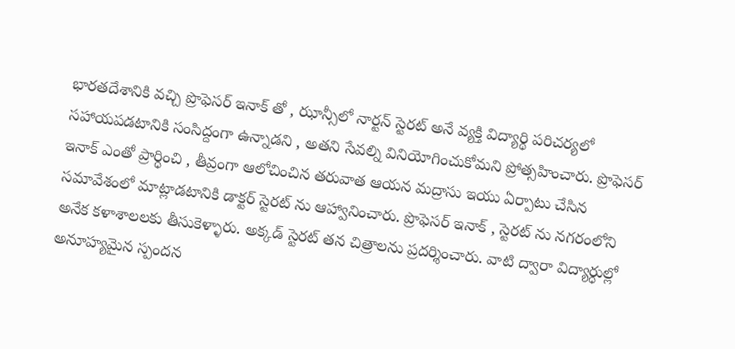భారతదేశానికి వచ్చి ప్రొఫెసర్ ఇనాక్ తో , ఝాన్సీలో నార్టన్ స్టెరట్ అనే వ్యక్తి విద్యార్థి పరిచర్యలో సహాయపడటానికి సంసిద్దంగా ఉన్నాడని , అతని సేవల్ని వినియోగించుకోమని ప్రోత్సహించారు. ప్రొఫెసర్ ఇనాక్ ఎంతో ప్రార్ధించి , తీవ్రంగా ఆలోచించిన తరువాత ఆయన మద్రాసు ఇయు ఏర్పాటు చేసిన సమావేశంలో మాట్లాడటానికి డాక్టర్ స్టెరట్ ను ఆహ్వానించారు. ప్రొఫెసర్ ఇనాక్ , స్టెరట్ ను నగరంలోని అనేక కళాశాలలకు తీసుకెళ్ళారు. అక్కడ్ స్టెరట్ తన చిత్రాలను ప్రదర్శించారు. వాటి ద్వారా విద్యార్ధుల్లో అనూహ్యమైన స్పందన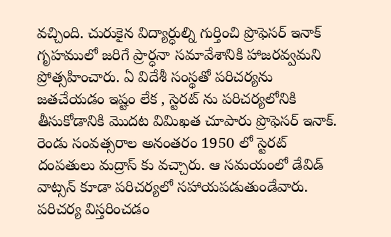వచ్చింది. చురుకైన విద్యార్ధుల్ని గుర్తించి ప్రొఫెసర్ ఇనాక్ గృహములో జరిగే ప్రార్ధనా సమావేశానికి హాజరవ్వమని ప్రోత్సహించారు. ఏ విదేశీ సంస్థతో పరిచర్యను జతచేయడం ఇష్టం లేక , స్టెరట్ ను పరిచర్యలోనికి తీసుకోడానికి మొదట విమిఖత చూపారు ప్రొఫెసర్ ఇనాక్. రెండు సంవత్సరాల అనంతరం 1950 లో స్టెరట్ దంపతులు మద్రాస్ కు వచ్చారు. ఆ సమయంలో డేవిడ్ వాట్సన్ కూడా పరిచర్యలో సహాయపడుతుండేవారు. పరిచర్య విస్తరించడం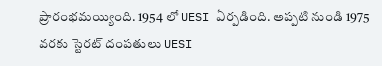ప్రారంభమయ్యింది. 1954 లో UESI ఏర్పడింది. అప్పటి నుండి 1975 వరకు స్టెరట్ దంపతులు UESI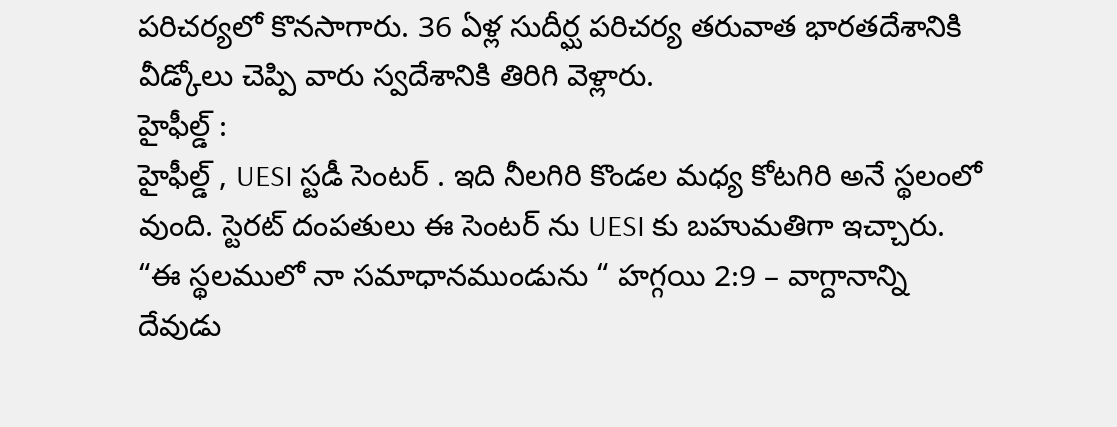పరిచర్యలో కొనసాగారు. 36 ఏళ్ల సుదీర్ఘ పరిచర్య తరువాత భారతదేశానికి వీడ్కోలు చెప్పి వారు స్వదేశానికి తిరిగి వెళ్లారు.
హైఫీల్డ్ :
హైఫీల్డ్ , UESI స్టడీ సెంటర్ . ఇది నీలగిరి కొండల మధ్య కోటగిరి అనే స్థలంలో వుంది. స్టెరట్ దంపతులు ఈ సెంటర్ ను UESI కు బహుమతిగా ఇచ్చారు. “ఈ స్థలములో నా సమాధానముండును “ హగ్గయి 2:9 – వాగ్దానాన్ని దేవుడు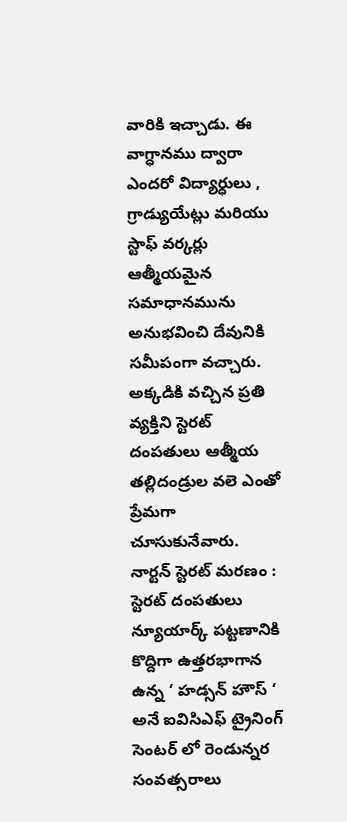వారికి ఇచ్చాడు. ఈ వాగ్ధానము ద్వారా ఎందరో విద్యార్ధులు , గ్రాడ్యుయేట్లు మరియు స్టాఫ్ వర్కర్లు ఆత్మీయమైన సమాధానమును అనుభవించి దేవునికి సమీపంగా వచ్చారు. అక్కడికి వచ్చిన ప్రతి వ్యక్తిని స్టెరట్ దంపతులు ఆత్మీయ తల్లిదండ్రుల వలె ఎంతో ప్రేమగా చూసుకునేవారు.
నార్టన్ స్టెరట్ మరణం :
స్టెరట్ దంపతులు న్యూయార్క్ పట్టణానికి కొద్దిగా ఉత్తరభాగాన ఉన్న ‘ హడ్సన్ హౌస్ ‘ అనే ఐవిసిఎఫ్ ట్రైనింగ్ సెంటర్ లో రెండున్నర సంవత్సరాలు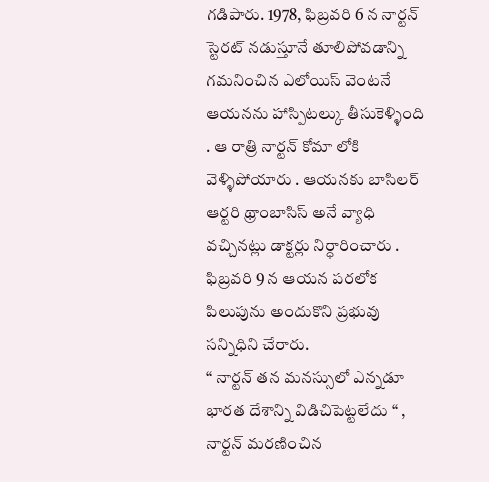గడిపారు. 1978, ఫిబ్రవరి 6 న నార్టన్ స్టెరట్ నడుస్తూనే తూలిపోవడాన్ని గమనించిన ఎలోయిస్ వెంటనే ఆయనను హాస్పిటల్కు తీసుకెళ్ళింది . ఆ రాత్రి నార్టన్ కోమా లోకి వెళ్ళిపోయారు . ఆయనకు బాసిలర్ ఆర్టరి థ్రాంబాసిస్ అనే వ్యాధి వచ్చినట్లు డాక్టర్లు నిర్ధారించారు . ఫిబ్రవరి 9 న ఆయన పరలోక పిలుపును అందుకొని ప్రభువు సన్నిధిని చేరారు.
“ నార్టన్ తన మనస్సులో ఎన్నడూ భారత దేశాన్ని విడిచిపెట్టలేదు “ , నార్టన్ మరణించిన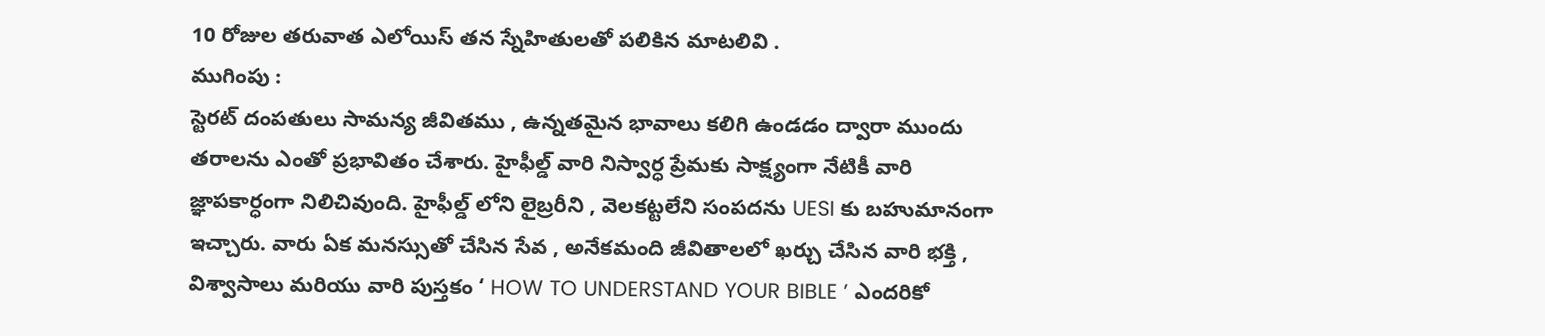10 రోజుల తరువాత ఎలోయిస్ తన స్నేహితులతో పలికిన మాటలివి .
ముగింపు :
స్టెరట్ దంపతులు సామన్య జీవితము , ఉన్నతమైన భావాలు కలిగి ఉండడం ద్వారా ముందు తరాలను ఎంతో ప్రభావితం చేశారు. హైఫీల్డ్ వారి నిస్వార్ధ ప్రేమకు సాక్ష్యంగా నేటికీ వారి జ్ఞాపకార్ధంగా నిలిచివుంది. హైఫీల్డ్ లోని లైబ్రరీని , వెలకట్టలేని సంపదను UESI కు బహుమానంగా ఇచ్చారు. వారు ఏక మనస్సుతో చేసిన సేవ , అనేకమంది జీవితాలలో ఖర్చు చేసిన వారి భక్తి , విశ్వాసాలు మరియు వారి పుస్తకం ‘ HOW TO UNDERSTAND YOUR BIBLE ’ ఎందరికో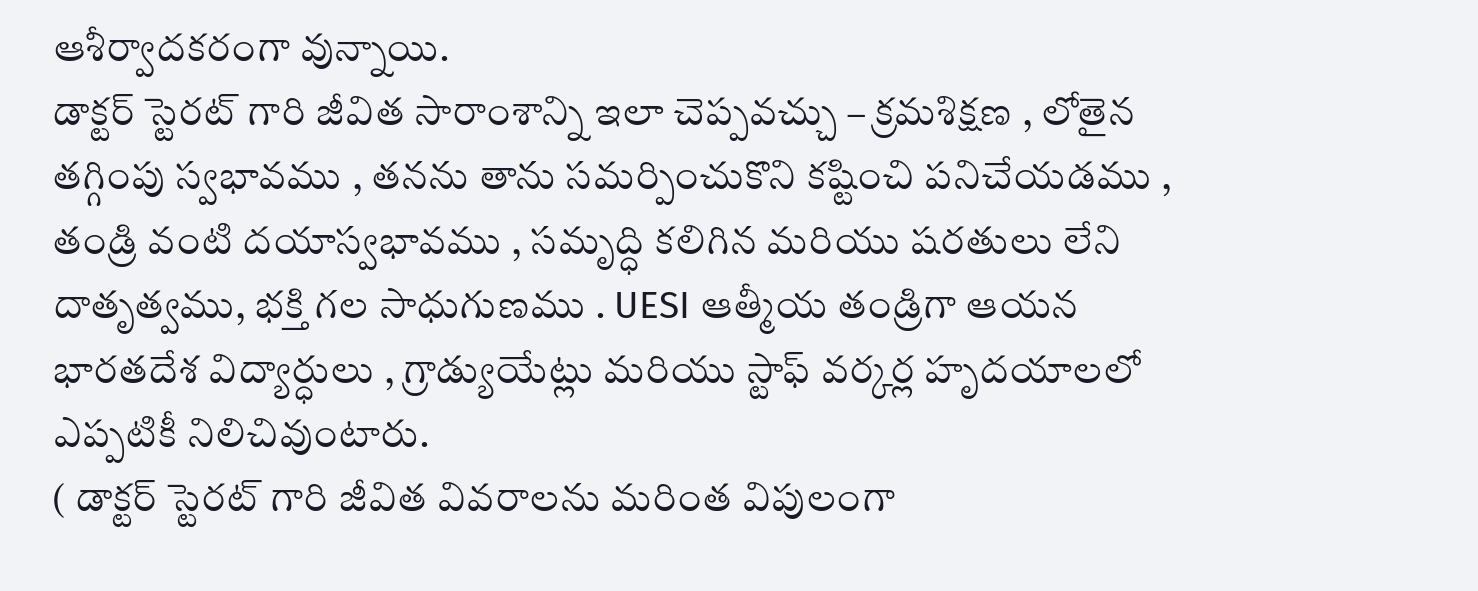ఆశీర్వాదకరంగా వున్నాయి.
డాక్టర్ స్టెరట్ గారి జీవిత సారాంశాన్ని ఇలా చెప్పవచ్చు – క్రమశిక్షణ , లోతైన తగ్గింపు స్వభావము , తనను తాను సమర్పించుకొని కష్టించి పనిచేయడము , తండ్రి వంటి దయాస్వభావము , సమృద్ధి కలిగిన మరియు షరతులు లేని దాతృత్వము, భక్తి గల సాధుగుణము . UESI ఆత్మీయ తండ్రిగా ఆయన భారతదేశ విద్యార్ధులు , గ్రాడ్యుయేట్లు మరియు స్టాఫ్ వర్కర్ల హృదయాలలో ఎప్పటికీ నిలిచివుంటారు.
( డాక్టర్ స్టెరట్ గారి జీవిత వివరాలను మరింత విపులంగా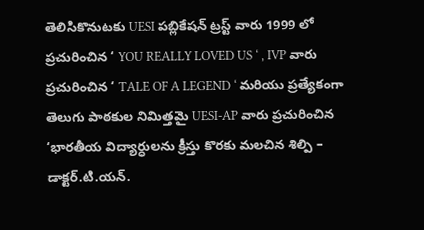తెలిసికొనుటకు UESI పబ్లికేషన్ ట్రస్ట్ వారు 1999 లో ప్రచురించిన ‘ YOU REALLY LOVED US ‘ , IVP వారు ప్రచురించిన ‘ TALE OF A LEGEND ‘ మరియు ప్రత్యేకంగా తెలుగు పాఠకుల నిమిత్తమై UESI-AP వారు ప్రచురించిన ‘భారతీయ విద్యార్ధులను క్రీస్తు కొరకు మలచిన శిల్పి – డాక్టర్.టి.యన్.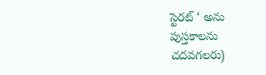స్టెరట్ ‘ అను పుస్తకాలను చదవగలరు)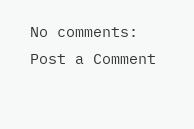No comments:
Post a Comment